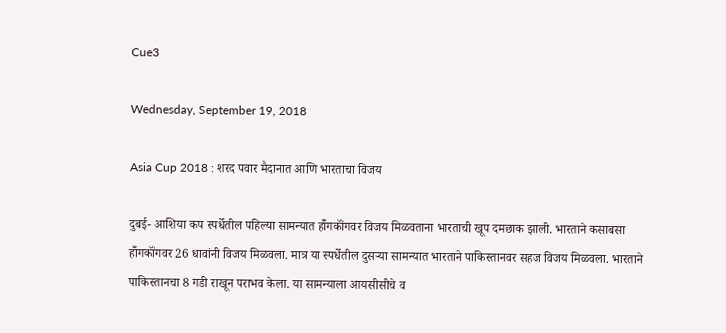Cue3

Wednesday, September 19, 2018

Asia Cup 2018 : शरद पवार मैदानात आणि भारताचा विजय

दुबई- आशिया कप स्पर्धेतील पहिल्या सामन्यात हॉँगकॉंगवर विजय मिळवताना भारताची खूप दमछाक झाली. भारताने कसाबसा हॉँगकॉंगवर 26 धावांनी विजय मिळवला. मात्र या स्पर्धेतील दुसऱ्या सामन्यात भारताने पाकिस्तानवर सहज विजय मिळवला. भारताने पाकिस्तानचा 8 गडी राखून पराभव केला. या सामन्याला आयसीसीचे व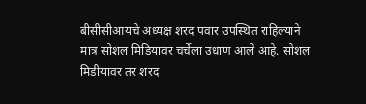बीसीसीआयचे अध्यक्ष शरद पवार उपस्थित राहिल्याने मात्र सोशल मिडियावर चर्चेला उधाण आले आहे. सोशल मिडीयावर तर शरद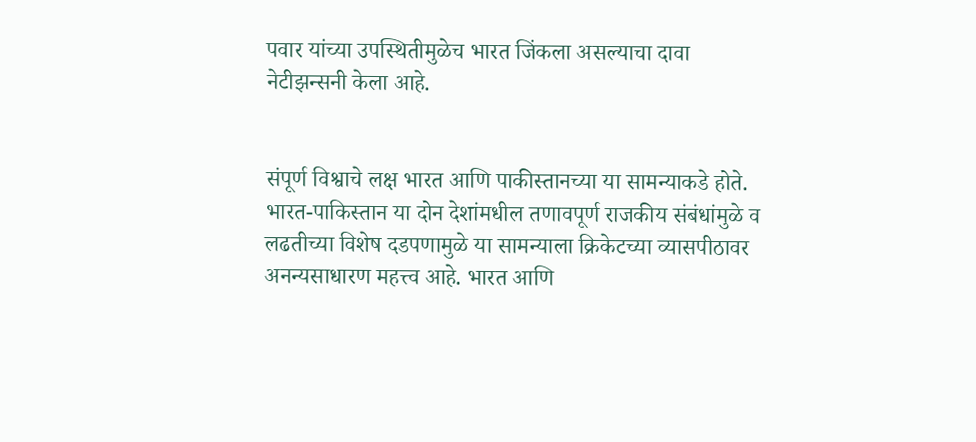पवार यांच्या उपस्थितीमुळेच भारत जिंकला असल्याचा दावा नेटीझन्सनी केला आहे.


संपूर्ण विश्वाचे लक्ष भारत आणि पाकीस्तानच्या या सामन्याकडे होते. भारत-पाकिस्तान या दोन देशांमधील तणावपूर्ण राजकीय संबंधांमुळे व लढतीच्या विशेष दडपणामुळे या सामन्याला क्रिकेटच्या व्यासपीठावर अनन्यसाधारण महत्त्व आहे. भारत आणि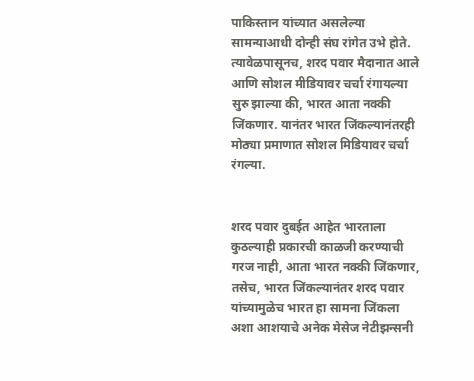पाकिस्तान यांच्यात असलेल्या सामन्याआधी दोन्ही संघ रांगेत उभे होते. त्यावेळपासूनच, शरद पवार मैदानात आले आणि सोशल मीडियावर चर्चा रंगायल्या सुरु झाल्या की, भारत आता नक्की जिंकणार. यानंतर भारत जिंकल्यानंतरही मोठ्या प्रमाणात सोशल मिडियावर चर्चा रंगल्या.


शरद पवार दुबईत आहेत भारताला कुठल्याही प्रकारची काळजी करण्याची गरज नाही, आता भारत नक्की जिंकणार, तसेच, भारत जिंकल्यानंतर शरद पवार यांच्यामुळेच भारत हा सामना जिंकला अशा आशयाचे अनेक मेसेज नेटीझन्सनी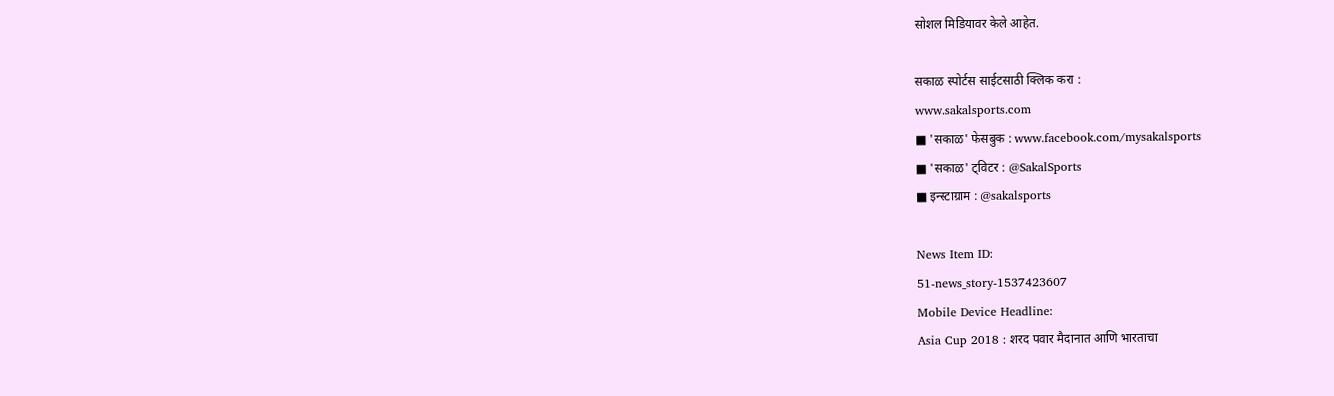सोशल मिडियावर केले आहेत.

सकाळ स्पोर्टस साईटसाठी क्लिक करा :
www.sakalsports.com
■ 'सकाळ' फेसबुक : www.facebook.com/mysakalsports
■ 'सकाळ' ट्विटर : @SakalSports
■ इन्स्टाग्राम : @sakalsports

News Item ID:
51-news_story-1537423607
Mobile Device Headline:
Asia Cup 2018 : शरद पवार मैदानात आणि भारताचा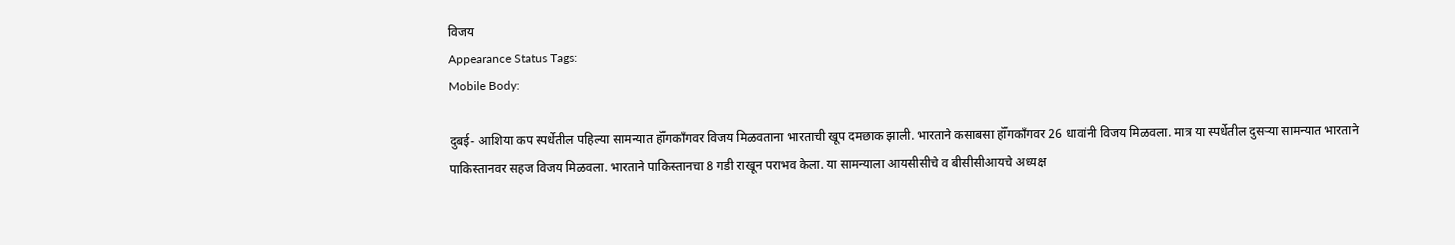विजय
Appearance Status Tags:
Mobile Body:

दुबई- आशिया कप स्पर्धेतील पहिल्या सामन्यात हॉँगकॉंगवर विजय मिळवताना भारताची खूप दमछाक झाली. भारताने कसाबसा हॉँगकॉंगवर 26 धावांनी विजय मिळवला. मात्र या स्पर्धेतील दुसऱ्या सामन्यात भारताने पाकिस्तानवर सहज विजय मिळवला. भारताने पाकिस्तानचा 8 गडी राखून पराभव केला. या सामन्याला आयसीसीचे व बीसीसीआयचे अध्यक्ष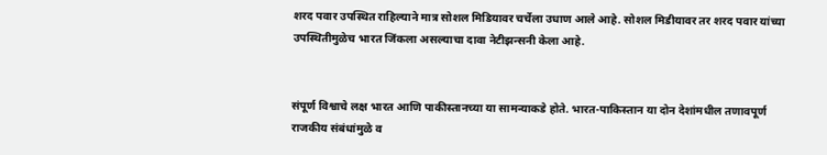शरद पवार उपस्थित राहिल्याने मात्र सोशल मिडियावर चर्चेला उधाण आले आहे. सोशल मिडीयावर तर शरद पवार यांच्या उपस्थितीमुळेच भारत जिंकला असल्याचा दावा नेटीझन्सनी केला आहे.


संपूर्ण विश्वाचे लक्ष भारत आणि पाकीस्तानच्या या सामन्याकडे होते. भारत-पाकिस्तान या दोन देशांमधील तणावपूर्ण राजकीय संबंधांमुळे व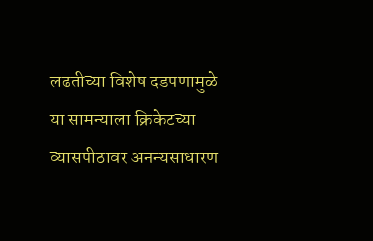लढतीच्या विशेष दडपणामुळे या सामन्याला क्रिकेटच्या व्यासपीठावर अनन्यसाधारण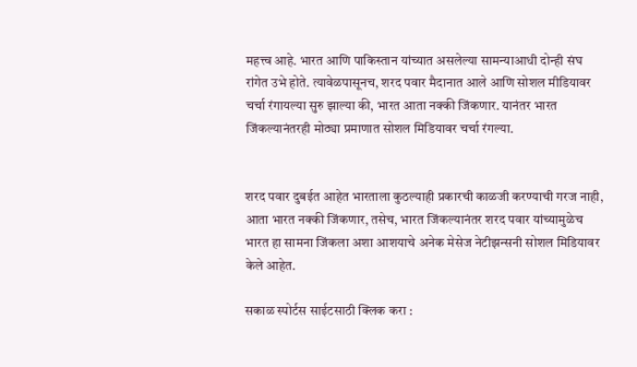महत्त्व आहे. भारत आणि पाकिस्तान यांच्यात असलेल्या सामन्याआधी दोन्ही संघ रांगेत उभे होते. त्यावेळपासूनच, शरद पवार मैदानात आले आणि सोशल मीडियावर चर्चा रंगायल्या सुरु झाल्या की, भारत आता नक्की जिंकणार. यानंतर भारत जिंकल्यानंतरही मोठ्या प्रमाणात सोशल मिडियावर चर्चा रंगल्या.


शरद पवार दुबईत आहेत भारताला कुठल्याही प्रकारची काळजी करण्याची गरज नाही, आता भारत नक्की जिंकणार, तसेच, भारत जिंकल्यानंतर शरद पवार यांच्यामुळेच भारत हा सामना जिंकला अशा आशयाचे अनेक मेसेज नेटीझन्सनी सोशल मिडियावर केले आहेत.

सकाळ स्पोर्टस साईटसाठी क्लिक करा :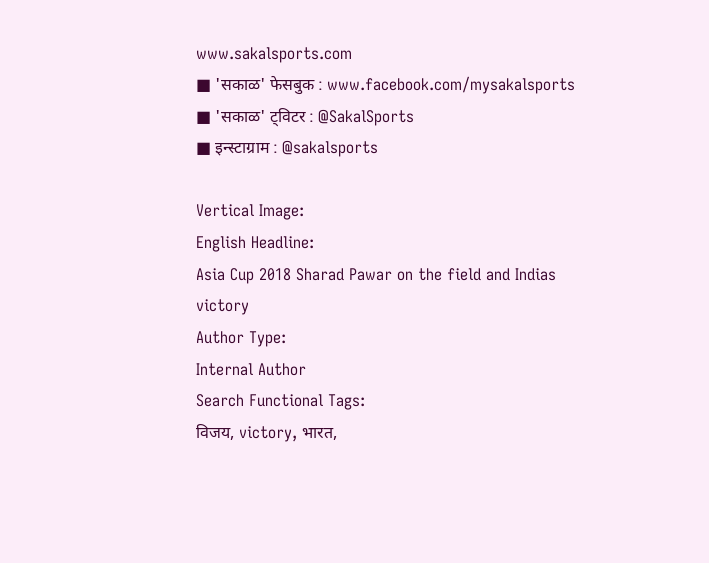www.sakalsports.com
■ 'सकाळ' फेसबुक : www.facebook.com/mysakalsports
■ 'सकाळ' ट्विटर : @SakalSports
■ इन्स्टाग्राम : @sakalsports

Vertical Image:
English Headline:
Asia Cup 2018 Sharad Pawar on the field and Indias victory
Author Type:
Internal Author
Search Functional Tags:
विजय, victory, भारत,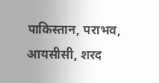पाकिस्तान, पराभव, आयसीसी, शरद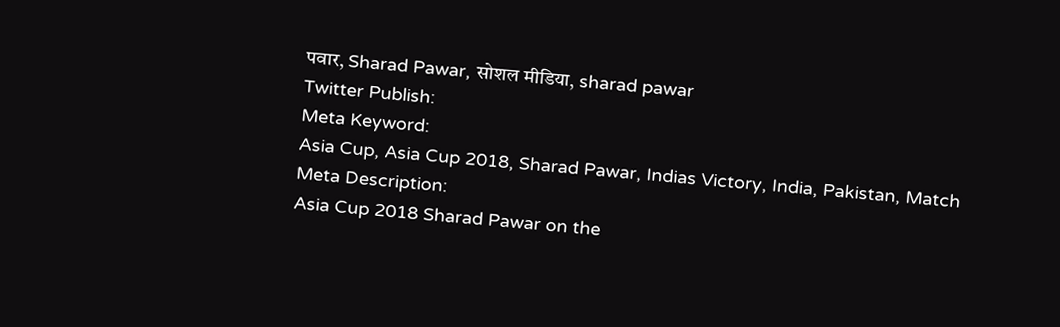पवार, Sharad Pawar, सोशल मीडिया, sharad pawar
Twitter Publish:
Meta Keyword:
Asia Cup, Asia Cup 2018, Sharad Pawar, Indias Victory, India, Pakistan, Match
Meta Description:
Asia Cup 2018 Sharad Pawar on the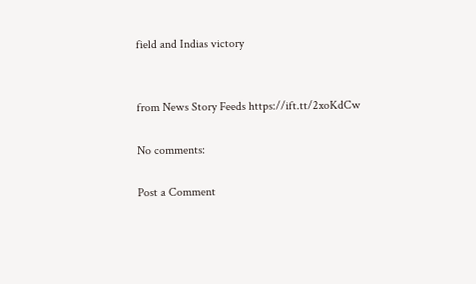field and Indias victory


from News Story Feeds https://ift.tt/2xoKdCw

No comments:

Post a Comment